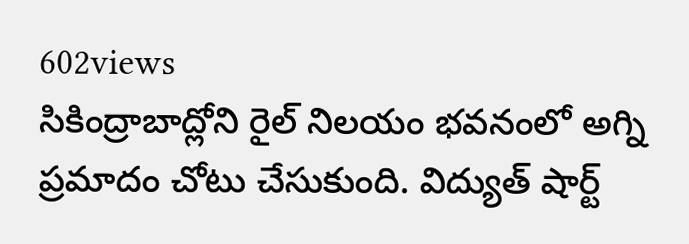602views
సికింద్రాబాద్లోని రైల్ నిలయం భవనంలో అగ్ని ప్రమాదం చోటు చేసుకుంది. విద్యుత్ షార్ట్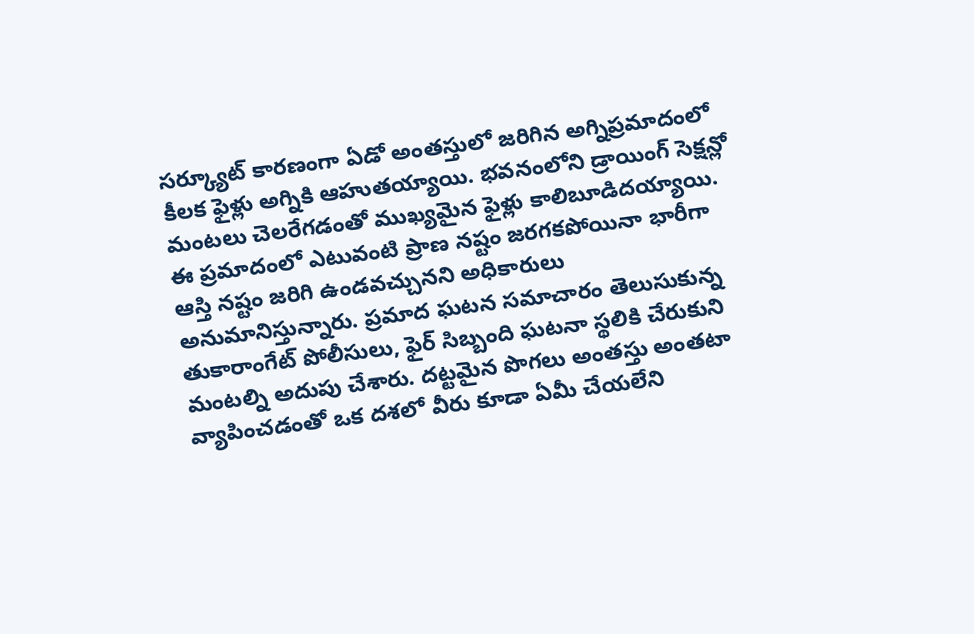సర్క్యూట్ కారణంగా ఏడో అంతస్తులో జరిగిన అగ్నిప్రమాదంలో కీలక ఫైళ్లు అగ్నికి ఆహుతయ్యాయి. భవనంలోని డ్రాయింగ్ సెక్షన్లో మంటలు చెలరేగడంతో ముఖ్యమైన ఫైళ్లు కాలిబూడిదయ్యాయి. ఈ ప్రమాదంలో ఎటువంటి ప్రాణ నష్టం జరగకపోయినా భారీగా ఆస్తి నష్టం జరిగి ఉండవచ్చునని అధికారులు అనుమానిస్తున్నారు. ప్రమాద ఘటన సమాచారం తెలుసుకున్న తుకారాంగేట్ పోలీసులు, ఫైర్ సిబ్బంది ఘటనా స్థలికి చేరుకుని మంటల్ని అదుపు చేశారు. దట్టమైన పొగలు అంతస్తు అంతటా వ్యాపించడంతో ఒక దశలో వీరు కూడా ఏమీ చేయలేని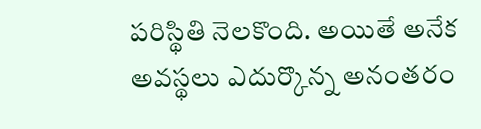పరిస్థితి నెలకొంది. అయితే అనేక అవస్థలు ఎదుర్కొన్న అనంతరం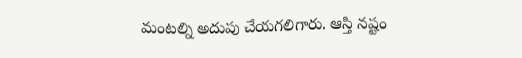మంటల్ని అదుపు చేయగలిగారు. ఆస్తి నష్టం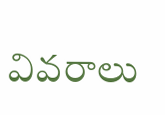వివరాలు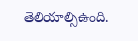తెలియాల్సిఉంది.